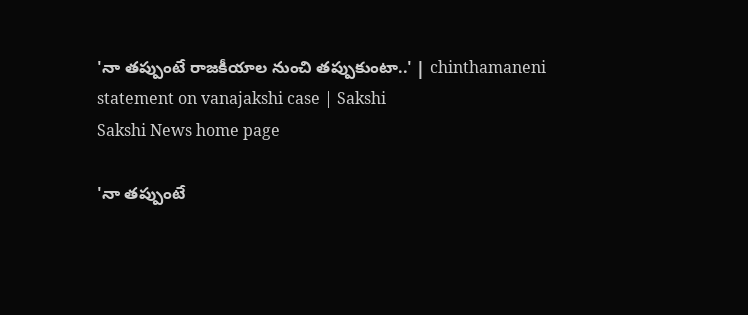'నా తప్పుంటే రాజకీయాల నుంచి తప్పుకుంటా..' | chinthamaneni statement on vanajakshi case | Sakshi
Sakshi News home page

'నా తప్పుంటే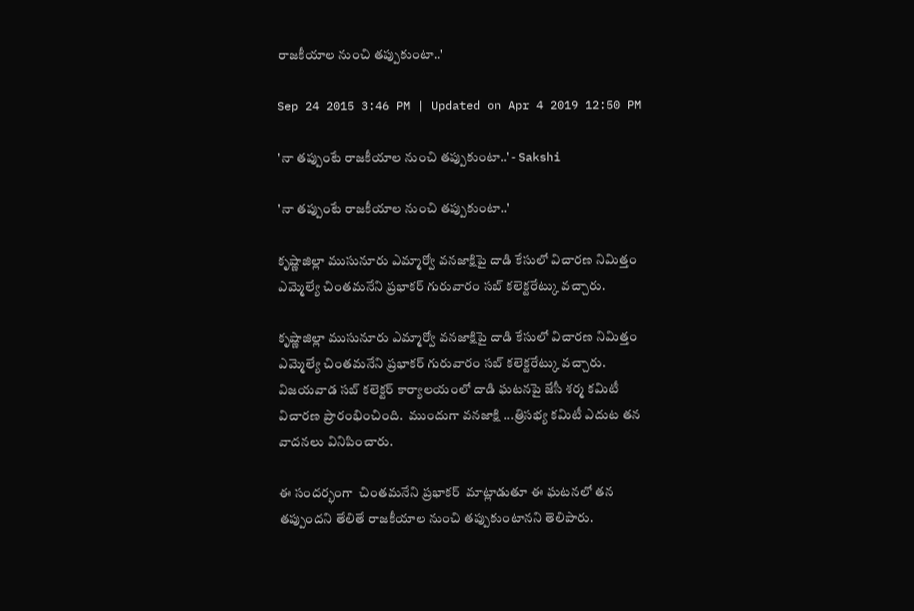రాజకీయాల నుంచి తప్పుకుంటా..'

Sep 24 2015 3:46 PM | Updated on Apr 4 2019 12:50 PM

'నా తప్పుంటే రాజకీయాల నుంచి తప్పుకుంటా..' - Sakshi

'నా తప్పుంటే రాజకీయాల నుంచి తప్పుకుంటా..'

కృష్ణాజిల్లా ముసునూరు ఎమ్మార్వో వనజాక్షిపై దాడి కేసులో విచారణ నిమిత్తం ఎమ్మెల్యే చింతమనేని ప్రభాకర్ గురువారం సబ్ కలెక్టరేట్కు వచ్చారు.

కృష్ణాజిల్లా ముసునూరు ఎమ్మార్వో వనజాక్షిపై దాడి కేసులో విచారణ నిమిత్తం ఎమ్మెల్యే చింతమనేని ప్రభాకర్ గురువారం సబ్ కలెక్టరేట్కు వచ్చారు.  విజయవాడ సబ్ కలెక్టర్ కార్యాలయంలో దాడి ఘటనపై జేసీ శర్మ కమిటీ విచారణ ప్రారంభించింది.  ముందుగా వనజాక్షి ...త్రిసభ్య కమిటీ ఎదుట తన వాదనలు వినిపించారు.

ఈ సందర్భంగా  చింతమనేని ప్రభాకర్  మాట్లాడుతూ ఈ ఘటనలో తన తప్పుందని తేలితే రాజకీయాల నుంచి తప్పుకుంటానని తెలిపారు.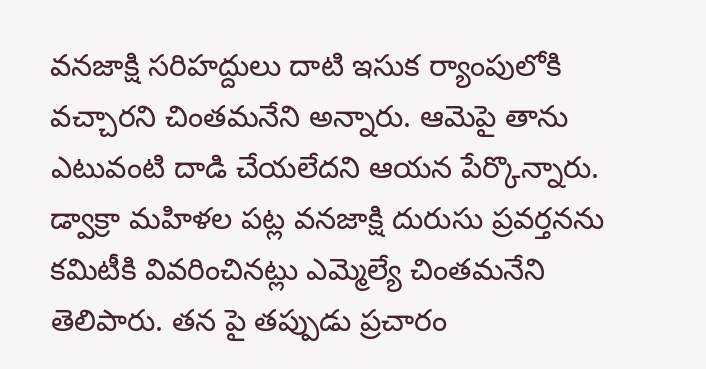వనజాక్షి సరిహద్దులు దాటి ఇసుక ర్యాంపులోకి వచ్చారని చింతమనేని అన్నారు. ఆమెపై తాను ఎటువంటి దాడి చేయలేదని ఆయన పేర్కొన్నారు. డ్వాక్రా మహిళల పట్ల వనజాక్షి దురుసు ప్రవర్తనను కమిటీకి వివరించినట్లు ఎమ్మెల్యే చింతమనేని తెలిపారు. తన పై తప్పుడు ప్రచారం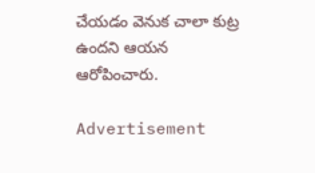చేయడం వెనుక చాలా కుట్ర ఉందని ఆయన ఆరోపించారు.

Advertisement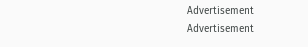Advertisement
Advertisement